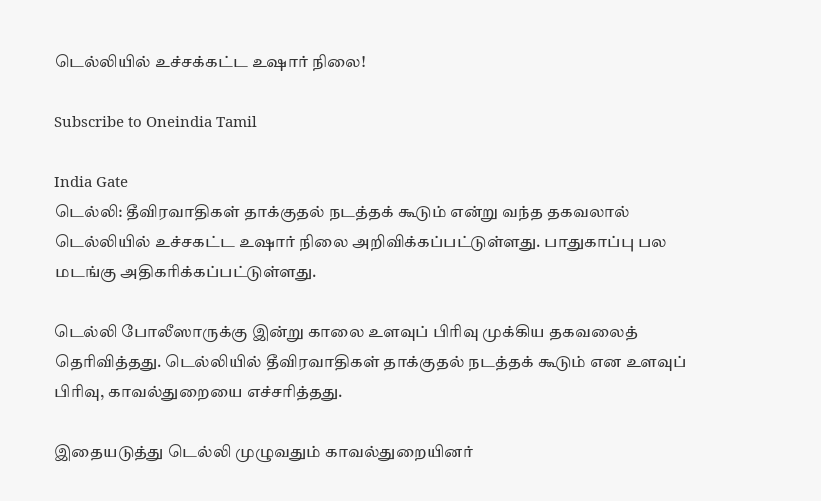டெல்லியில் உச்சக்கட்ட உஷார் நிலை!

Subscribe to Oneindia Tamil

India Gate
டெல்லி: தீவிரவாதிகள் தாக்குதல் நடத்தக் கூடும் என்று வந்த தகவலால் டெல்லியில் உச்சகட்ட உஷார் நிலை அறிவிக்கப்பட்டுள்ளது. பாதுகாப்பு பல மடங்கு அதிகரிக்கப்பட்டுள்ளது.

டெல்லி போலீஸாருக்கு இன்று காலை உளவுப் பிரிவு முக்கிய தகவலைத் தெரிவித்தது. டெல்லியில் தீவிரவாதிகள் தாக்குதல் நடத்தக் கூடும் என உளவுப் பிரிவு, காவல்துறையை எச்சரித்தது.

இதையடுத்து டெல்லி முழுவதும் காவல்துறையினர்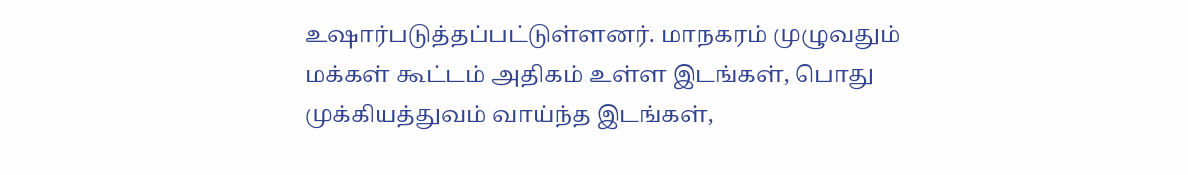உஷார்படுத்தப்பட்டுள்ளனர். மாநகரம் முழுவதும் மக்கள் கூட்டம் அதிகம் உள்ள இடங்கள், பொது முக்கியத்துவம் வாய்ந்த இடங்கள்,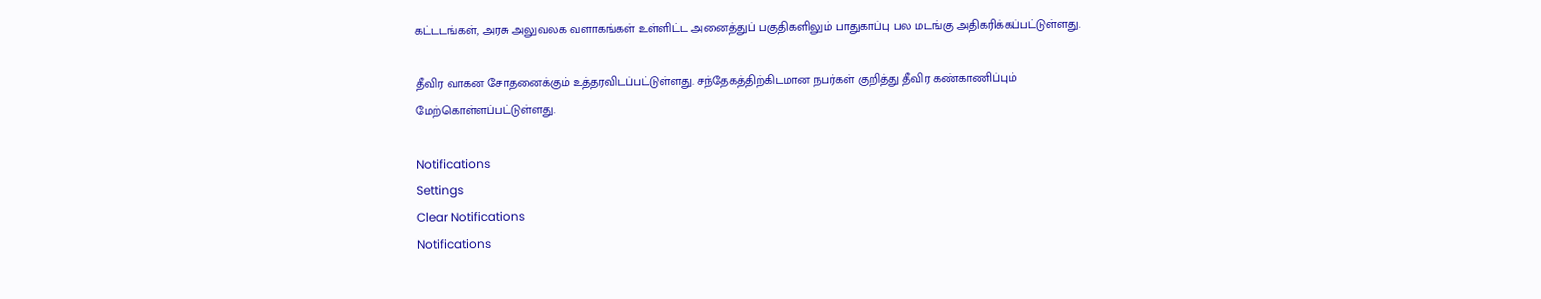கட்டடங்கள், அரசு அலுவலக வளாகங்கள் உள்ளிட்ட அனைத்துப் பகுதிகளிலும் பாதுகாப்பு பல மடங்கு அதிகரிக்கப்பட்டுள்ளது.

தீவிர வாகன சோதனைக்கும் உத்தரவிடப்பட்டுள்ளது. சந்தேகத்திற்கிடமான நபர்கள் குறித்து தீவிர கண்காணிப்பும் மேற்கொள்ளப்பட்டுள்ளது.

Notifications
Settings
Clear Notifications
Notifications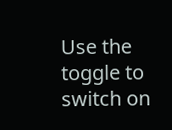Use the toggle to switch on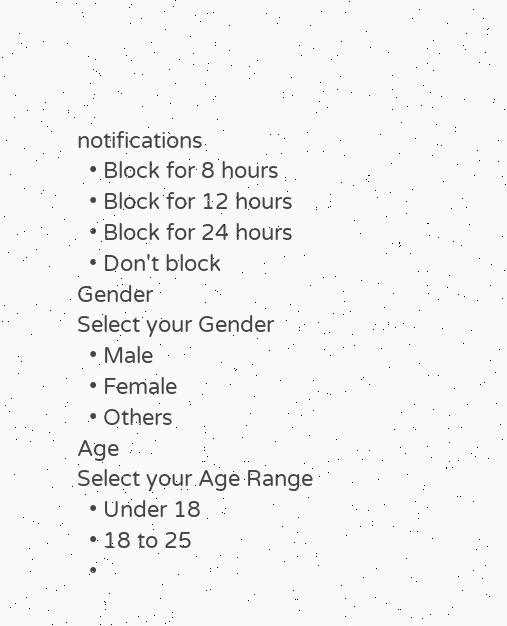notifications
  • Block for 8 hours
  • Block for 12 hours
  • Block for 24 hours
  • Don't block
Gender
Select your Gender
  • Male
  • Female
  • Others
Age
Select your Age Range
  • Under 18
  • 18 to 25
  •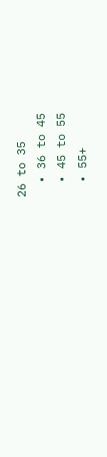26 to 35
  • 36 to 45
  • 45 to 55
  • 55+